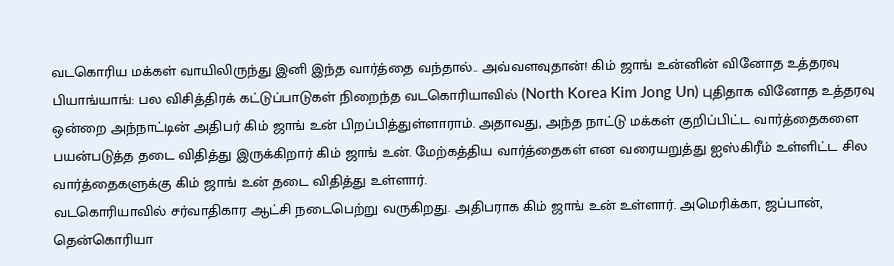வடகொரிய மக்கள் வாயிலிருந்து இனி இந்த வார்த்தை வந்தால்.. அவ்வளவுதான்! கிம் ஜாங் உன்னின் வினோத உத்தரவு
பியாங்யாங்: பல விசித்திரக் கட்டுப்பாடுகள் நிறைந்த வடகொரியாவில் (North Korea Kim Jong Un) புதிதாக வினோத உத்தரவு ஒன்றை அந்நாட்டின் அதிபர் கிம் ஜாங் உன் பிறப்பித்துள்ளாராம். அதாவது, அந்த நாட்டு மக்கள் குறிப்பிட்ட வார்த்தைகளை பயன்படுத்த தடை விதித்து இருக்கிறார் கிம் ஜாங் உன். மேற்கத்திய வார்த்தைகள் என வரையறுத்து ஐஸ்கிரீம் உள்ளிட்ட சில வார்த்தைகளுக்கு கிம் ஜாங் உன் தடை விதித்து உள்ளார்.
வடகொரியாவில் சர்வாதிகார ஆட்சி நடைபெற்று வருகிறது. அதிபராக கிம் ஜாங் உன் உள்ளார். அமெரிக்கா, ஜப்பான், தென்கொரியா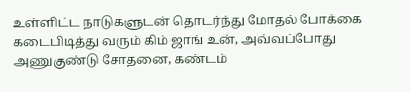உள்ளிட்ட நாடுகளுடன் தொடர்ந்து மோதல் போக்கை கடைபிடித்து வரும் கிம் ஜாங் உன், அவ்வப்போது அணுகுண்டு சோதனை, கண்டம்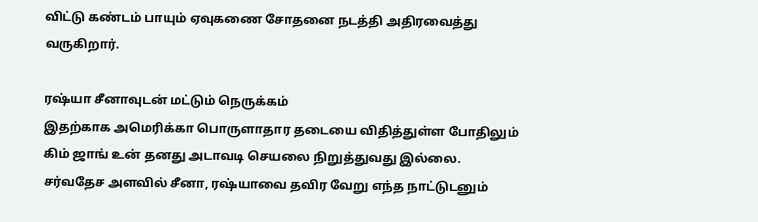விட்டு கண்டம் பாயும் ஏவுகணை சோதனை நடத்தி அதிரவைத்து வருகிறார்.

ரஷ்யா சீனாவுடன் மட்டும் நெருக்கம்
இதற்காக அமெரிக்கா பொருளாதார தடையை விதித்துள்ள போதிலும் கிம் ஜாங் உன் தனது அடாவடி செயலை நிறுத்துவது இல்லை. சர்வதேச அளவில் சீனா, ரஷ்யாவை தவிர வேறு எந்த நாட்டுடனும்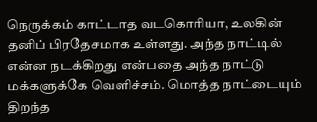நெருக்கம் காட்டாத வடகொரியா, உலகின் தனிப் பிரதேசமாக உள்ளது. அந்த நாட்டில் என்ன நடக்கிறது என்பதை அந்த நாட்டு மக்களுக்கே வெளிச்சம். மொத்த நாட்டையும் திறந்த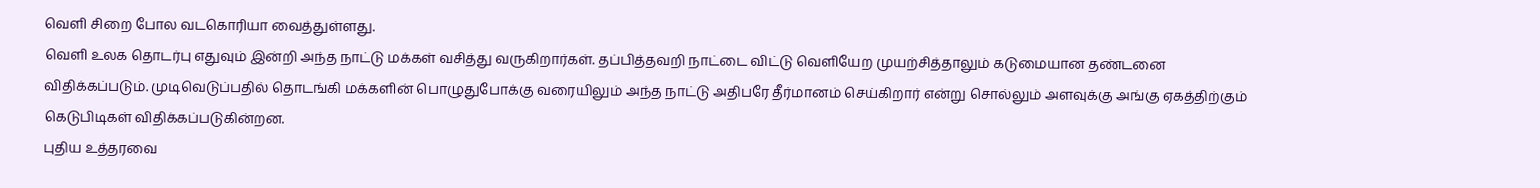வெளி சிறை போல வடகொரியா வைத்துள்ளது.
வெளி உலக தொடர்பு எதுவும் இன்றி அந்த நாட்டு மக்கள் வசித்து வருகிறார்கள். தப்பித்தவறி நாட்டை விட்டு வெளியேற முயற்சித்தாலும் கடுமையான தண்டனை விதிக்கப்படும். முடிவெடுப்பதில் தொடங்கி மக்களின் பொழுதுபோக்கு வரையிலும் அந்த நாட்டு அதிபரே தீர்மானம் செய்கிறார் என்று சொல்லும் அளவுக்கு அங்கு ஏகத்திற்கும் கெடுபிடிகள் விதிக்கப்படுகின்றன.
புதிய உத்தரவை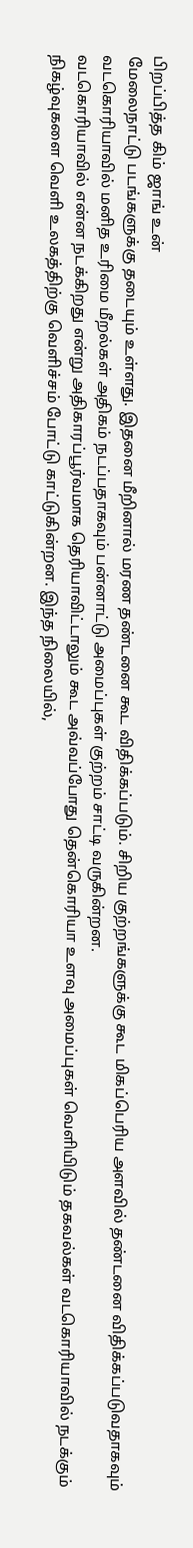பிறப்பித்த கிம் ஜாங் உன்
மேலைநாட்டு படங்களுக்கு தடையும் உள்ளது. இதனை மீறினால் மரண தண்டனை கூட விதிக்கப்படும். சிறிய குற்றங்களுக்கு கூட மிகப்பெரிய அளவில் தண்டனை விதிக்கப்படுவதாகவும் வடகொரியாவில் மனித உரிமை மீறல்கள் அதிகம் நடப்பதாகவும் பன்னாட்டு அமைப்புகள் குற்றம் சாட்டி வருகின்றன.
வடகொரியாவில் என்ன நடக்கிறது என்று அதிகாரப்பூர்வமாக தெரியாவிட்டாலும் கூட அவ்வப்போது தென்கொரியா உளவு அமைப்புகள் வெளியிடும் தகவல்கள் வடகொரியாவில் நடக்கும் நிகழ்வுகளை வெளி உலகத்திற்கு வெளிச்சம் போட்டு காட்டுகின்றன. இந்த நிலையில்,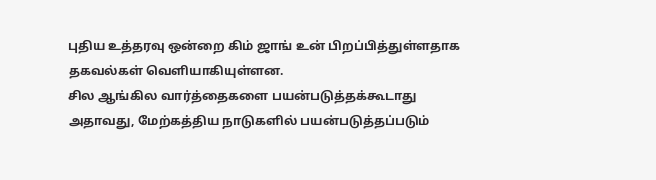புதிய உத்தரவு ஒன்றை கிம் ஜாங் உன் பிறப்பித்துள்ளதாக தகவல்கள் வெளியாகியுள்ளன.
சில ஆங்கில வார்த்தைகளை பயன்படுத்தக்கூடாது
அதாவது, மேற்கத்திய நாடுகளில் பயன்படுத்தப்படும்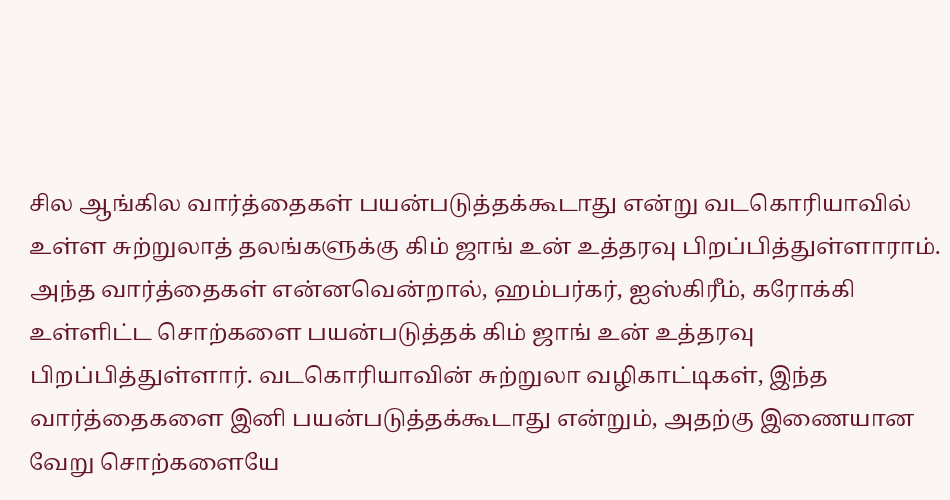சில ஆங்கில வார்த்தைகள் பயன்படுத்தக்கூடாது என்று வடகொரியாவில் உள்ள சுற்றுலாத் தலங்களுக்கு கிம் ஜாங் உன் உத்தரவு பிறப்பித்துள்ளாராம்.
அந்த வார்த்தைகள் என்னவென்றால், ஹம்பர்கர், ஐஸ்கிரீம், கரோக்கி உள்ளிட்ட சொற்களை பயன்படுத்தக் கிம் ஜாங் உன் உத்தரவு பிறப்பித்துள்ளார். வடகொரியாவின் சுற்றுலா வழிகாட்டிகள், இந்த வார்த்தைகளை இனி பயன்படுத்தக்கூடாது என்றும், அதற்கு இணையான வேறு சொற்களையே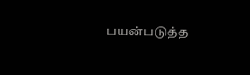பயன்படுத்த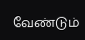வேண்டும்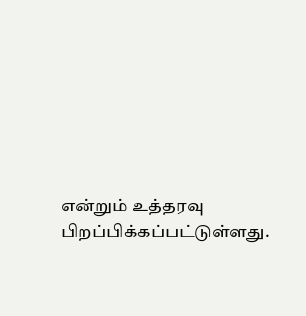என்றும் உத்தரவு பிறப்பிக்கப்பட்டுள்ளது.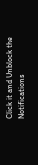Click it and Unblock the Notifications